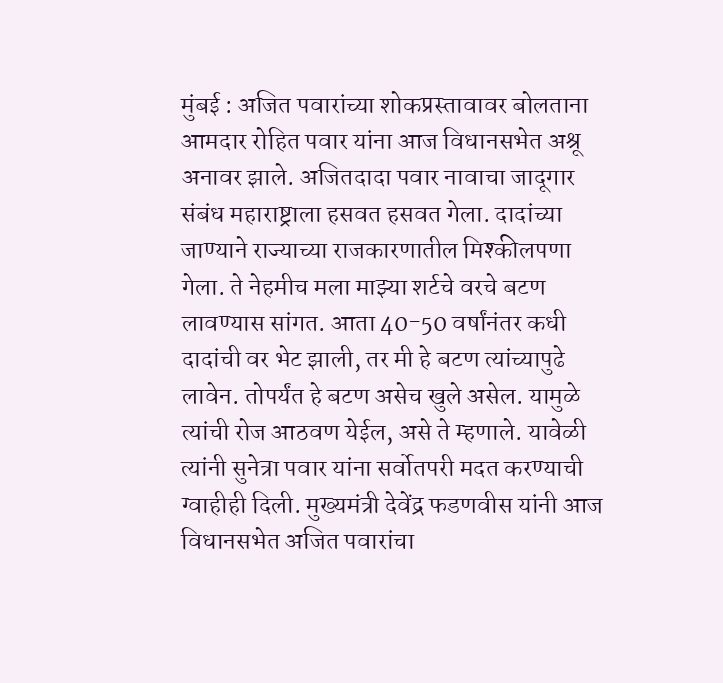मुंबई : अजित पवारांच्या शोकप्रस्तावावर बोलताना आमदार रोहित पवार यांना आज विधानसभेत अश्रू अनावर झाले. अजितदादा पवार नावाचा जादूगार संबंध महाराष्ट्राला हसवत हसवत गेला. दादांच्या जाण्याने राज्याच्या राजकारणातील मिश्कीलपणा गेला. ते नेहमीच मला माझ्या शर्टचे वरचे बटण लावण्यास सांगत. आता 40-50 वर्षांनंतर कधी दादांची वर भेट झाली, तर मी हे बटण त्यांच्यापुढे लावेन. तोपर्यंत हे बटण असेच खुले असेल. यामुळे त्यांची रोज आठवण येईल, असे ते म्हणाले. यावेळी त्यांनी सुनेत्रा पवार यांना सर्वोतपरी मदत करण्याची ग्वाहीही दिली. मुख्यमंत्री देवेंद्र फडणवीस यांनी आज विधानसभेत अजित पवारांचा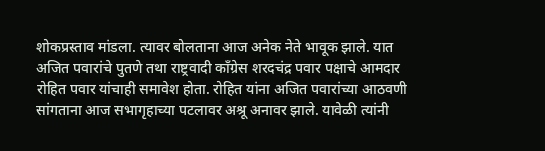शोकप्रस्ताव मांडला. त्यावर बोलताना आज अनेक नेते भावूक झाले. यात अजित पवारांचे पुतणे तथा राष्ट्रवादी काँग्रेस शरदचंद्र पवार पक्षाचे आमदार रोहित पवार यांचाही समावेश होता. रोहित यांना अजित पवारांच्या आठवणी सांगताना आज सभागृहाच्या पटलावर अश्रू अनावर झाले. यावेळी त्यांनी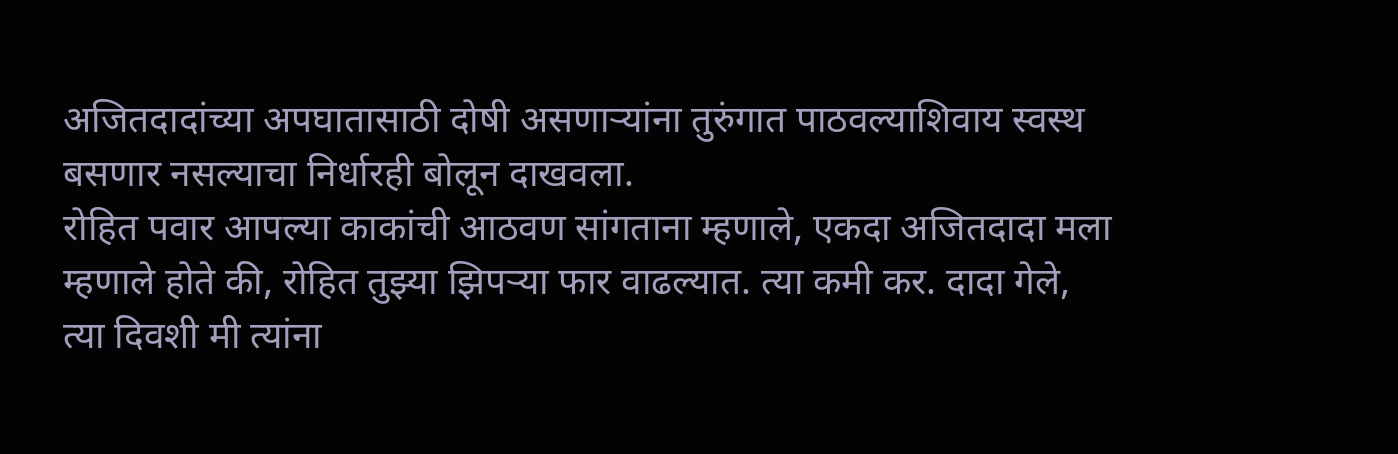अजितदादांच्या अपघातासाठी दोषी असणाऱ्यांना तुरुंगात पाठवल्याशिवाय स्वस्थ बसणार नसल्याचा निर्धारही बोलून दाखवला.
रोहित पवार आपल्या काकांची आठवण सांगताना म्हणाले, एकदा अजितदादा मला म्हणाले होते की, रोहित तुझ्या झिपऱ्या फार वाढल्यात. त्या कमी कर. दादा गेले, त्या दिवशी मी त्यांना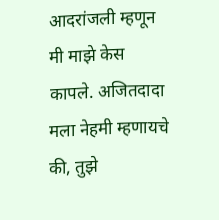आदरांजली म्हणून मी माझे केस कापले. अजितदादा मला नेहमी म्हणायचे की, तुझे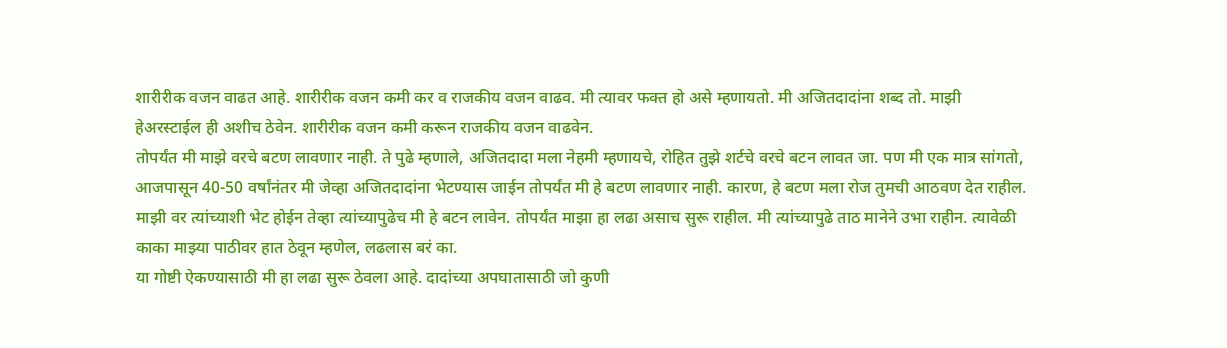शारीरीक वजन वाढत आहे. शारीरीक वजन कमी कर व राजकीय वजन वाढव. मी त्यावर फक्त हो असे म्हणायतो. मी अजितदादांना शब्द तो. माझी हेअरस्टाईल ही अशीच ठेवेन. शारीरीक वजन कमी करून राजकीय वजन वाढवेन.
तोपर्यंत मी माझे वरचे बटण लावणार नाही. ते पुढे म्हणाले, अजितदादा मला नेहमी म्हणायचे, रोहित तुझे शर्टचे वरचे बटन लावत जा. पण मी एक मात्र सांगतो, आजपासून 40-50 वर्षांनंतर मी जेव्हा अजितदादांना भेटण्यास जाईन तोपर्यंत मी हे बटण लावणार नाही. कारण, हे बटण मला रोज तुमची आठवण देत राहील. माझी वर त्यांच्याशी भेट होईन तेव्हा त्यांच्यापुढेच मी हे बटन लावेन. तोपर्यंत माझा हा लढा असाच सुरू राहील. मी त्यांच्यापुढे ताठ मानेने उभा राहीन. त्यावेळी काका माझ्या पाठीवर हात ठेवून म्हणेल, लढलास बरं का.
या गोष्टी ऐकण्यासाठी मी हा लढा सुरू ठेवला आहे. दादांच्या अपघातासाठी जो कुणी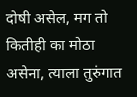दोषी असेल, मग तो कितीही का मोठा असेना, त्याला तुरुंगात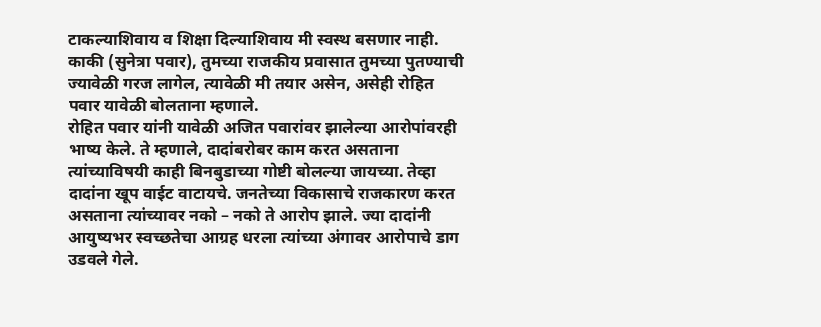टाकल्याशिवाय व शिक्षा दिल्याशिवाय मी स्वस्थ बसणार नाही. काकी (सुनेत्रा पवार), तुमच्या राजकीय प्रवासात तुमच्या पुतण्याची ज्यावेळी गरज लागेल, त्यावेळी मी तयार असेन, असेही रोहित पवार यावेळी बोलताना म्हणाले.
रोहित पवार यांनी यावेळी अजित पवारांवर झालेल्या आरोपांवरही भाष्य केले. ते म्हणाले, दादांबरोबर काम करत असताना त्यांच्याविषयी काही बिनबुडाच्या गोष्टी बोलल्या जायच्या. तेव्हा दादांना खूप वाईट वाटायचे. जनतेच्या विकासाचे राजकारण करत असताना त्यांच्यावर नको – नको ते आरोप झाले. ज्या दादांनी आयुष्यभर स्वच्छतेचा आग्रह धरला त्यांच्या अंगावर आरोपाचे डाग उडवले गेले.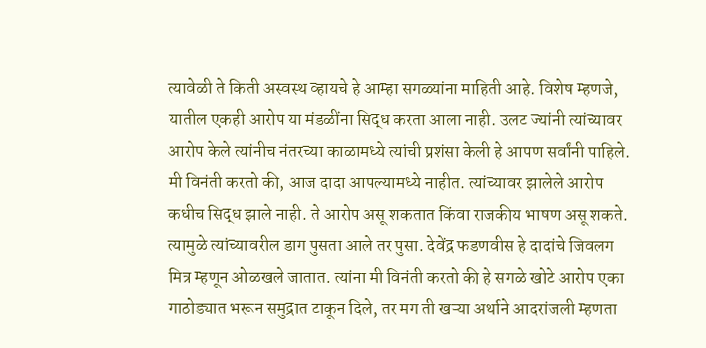त्यावेळी ते किती अस्वस्थ व्हायचे हे आम्हा सगळ्यांना माहिती आहे. विशेष म्हणजे, यातील एकही आरोप या मंडळींना सिद्ध करता आला नाही. उलट ज्यांनी त्यांच्यावर आरोप केले त्यांनीच नंतरच्या काळामध्ये त्यांची प्रशंसा केली हे आपण सर्वांनी पाहिले.
मी विनंती करतो की, आज दादा आपल्यामध्ये नाहीत. त्यांच्यावर झालेले आरोप कधीच सिद्ध झाले नाही. ते आरोप असू शकतात किंवा राजकीय भाषण असू शकते. त्यामुळे त्यांच्यावरील डाग पुसता आले तर पुसा. देवेंद्र फडणवीस हे दादांचे जिवलग मित्र म्हणून ओळखले जातात. त्यांना मी विनंती करतो की हे सगळे खोटे आरोप एका गाठोड्यात भरून समुद्रात टाकून दिले, तर मग ती खऱ्या अर्थाने आदरांजली म्हणता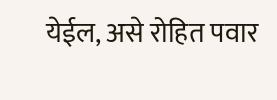येईल, असे रोहित पवार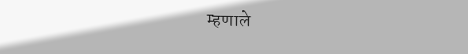म्हणाले